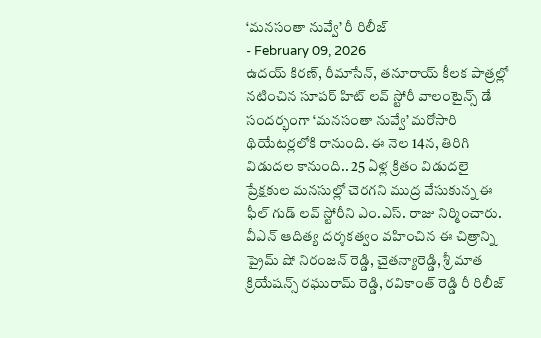‘మనసంతా నువ్వే’ రీ రిలీజ్
- February 09, 2026
ఉదయ్ కిరణ్, రీమాసేన్, తనూరాయ్ కీలక పాత్రల్లో నటించిన సూపర్ హిట్ లవ్ స్టోరీ వాలంటైన్స్ డే సందర్భంగా ‘మనసంతా నువ్వే’ మరోసారి థియేటర్లలోకి రానుంది. ఈ నెల 14న, తిరిగి విడుదల కానుంది.. 25 ఏళ్ల క్రితం విడుదలై ప్రేక్షకుల మనసుల్లో చెరగని ముద్ర వేసుకున్న ఈ ఫీల్ గుడ్ లవ్ స్టోరీని ఎం.ఎస్. రాజు నిర్మించారు. వీఎన్ ఆదిత్య దర్శకత్వం వహించిన ఈ చిత్రాన్ని ప్రైమ్ షో నిరంజన్ రెడ్డి, చైతన్యారెడ్డి, శ్రీ మాత క్రియేషన్స్ రఘురామ్ రెడ్డి, రవికాంత్ రెడ్డి రీ రిలీజ్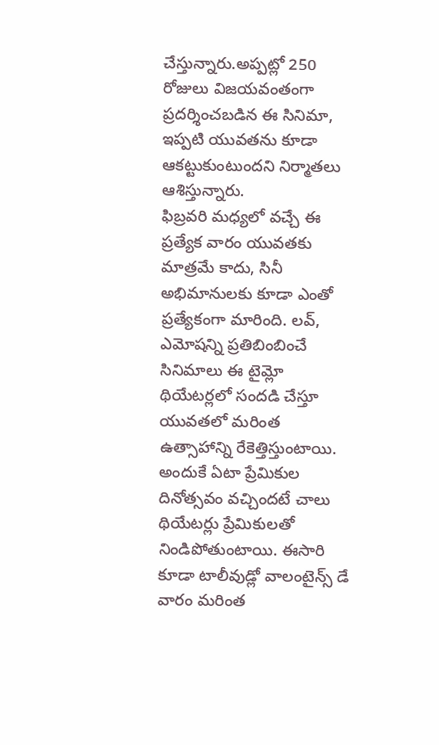చేస్తున్నారు.అప్పట్లో 250 రోజులు విజయవంతంగా ప్రదర్శించబడిన ఈ సినిమా, ఇప్పటి యువతను కూడా ఆకట్టుకుంటుందని నిర్మాతలు ఆశిస్తున్నారు.
ఫిబ్రవరి మధ్యలో వచ్చే ఈ ప్రత్యేక వారం యువతకు మాత్రమే కాదు, సినీ అభిమానులకు కూడా ఎంతో ప్రత్యేకంగా మారింది. లవ్, ఎమోషన్ని ప్రతిబింబించే సినిమాలు ఈ టైమ్లో థియేటర్లలో సందడి చేస్తూ యువతలో మరింత ఉత్సాహాన్ని రేకెత్తిస్తుంటాయి. అందుకే ఏటా ప్రేమికుల దినోత్సవం వచ్చిందటే చాలు థియేటర్లు ప్రేమికులతో నిండిపోతుంటాయి. ఈసారి కూడా టాలీవుడ్లో వాలంటైన్స్ డే వారం మరింత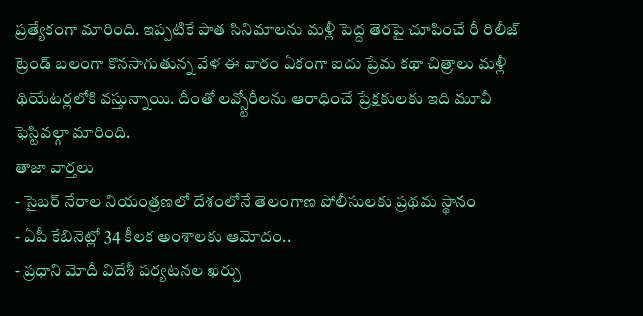ప్రత్యేకంగా మారింది. ఇప్పటికే పాత సినిమాలను మళ్లీ పెద్ద తెరపై చూపించే రీ రిలీజ్ ట్రెండ్ బలంగా కొనసాగుతున్న వేళ ఈ వారం ఏకంగా ఐదు ప్రేమ కథా చిత్రాలు మళ్లీ థియేటర్లలోకి వస్తున్నాయి. దీంతో లవ్స్టోరీలను ఆరాధించే ప్రేక్షకులకు ఇది మూవీ ఫెస్టివల్గా మారింది.
తాజా వార్తలు
- సైబర్ నేరాల నియంత్రణలో దేశంలోనే తెలంగాణ పోలీసులకు ప్రథమ స్థానం
- ఏపీ కేబినెట్లో 34 కీలక అంశాలకు ఆమోదం..
- ప్రధాని మోదీ విదేశీ పర్యటనల ఖర్చు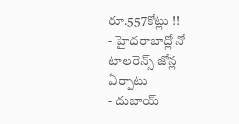రూ.557కోట్లు !!
- హైదరాబాద్లో నో టాలరెన్స్ జోన్ల ఏర్పాటు
- దుబాయ్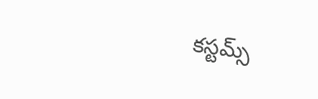కస్టమ్స్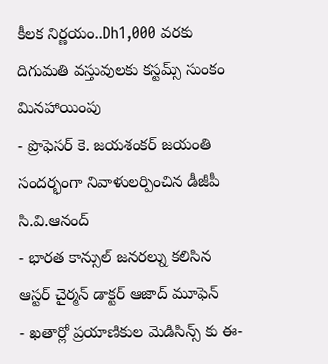కీలక నిర్ణయం..Dh1,000 వరకు దిగుమతి వస్తువులకు కస్టమ్స్ సుంకం మినహాయింపు
- ప్రొఫెసర్ కె. జయశంకర్ జయంతి సందర్భంగా నివాళులర్పించిన డీజీపీ సి.వి.ఆనంద్
- భారత కాన్సుల్ జనరల్ను కలిసిన ఆస్టర్ చైర్మన్ డాక్టర్ ఆజాద్ మూఫెన్
- ఖతార్లో ప్రయాణికుల మెడిసిన్స్ కు ఈ-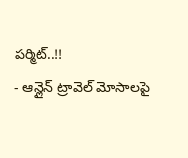పర్మిట్..!!
- ఆన్లైన్ ట్రావెల్ మోసాలపై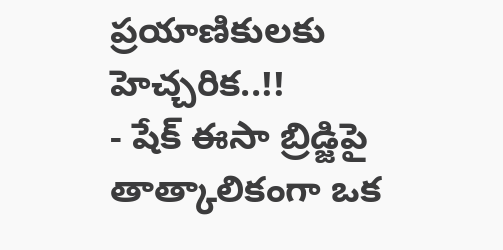ప్రయాణికులకు హెచ్చరిక..!!
- షేక్ ఈసా బ్రిడ్జిపై తాత్కాలికంగా ఒక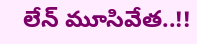లేన్ మూసివేత..!!